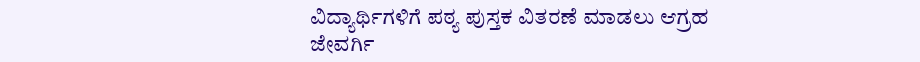ವಿದ್ಯಾರ್ಥಿಗಳಿಗೆ ಪಠ್ಯ ಪುಸ್ತಕ ವಿತರಣೆ ಮಾಡಲು ಆಗ್ರಹ
ಜೇವರ್ಗಿ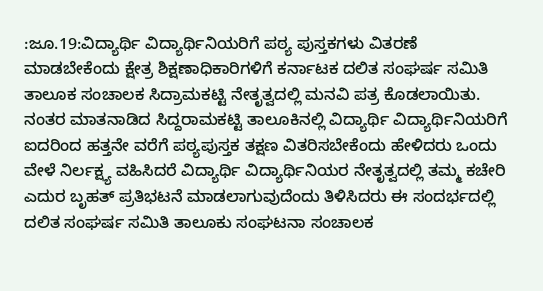:ಜೂ.19:ವಿದ್ಯಾರ್ಥಿ ವಿದ್ಯಾರ್ಥಿನಿಯರಿಗೆ ಪಠ್ಯ ಪುಸ್ತಕಗಳು ವಿತರಣೆ ಮಾಡಬೇಕೆಂದು ಕ್ಷೇತ್ರ ಶಿಕ್ಷಣಾಧಿಕಾರಿಗಳಿಗೆ ಕರ್ನಾಟಕ ದಲಿತ ಸಂಘರ್ಷ ಸಮಿತಿ ತಾಲೂಕ ಸಂಚಾಲಕ ಸಿದ್ರಾಮಕಟ್ಟಿ ನೇತೃತ್ವದಲ್ಲಿ ಮನವಿ ಪತ್ರ ಕೊಡಲಾಯಿತು.
ನಂತರ ಮಾತನಾಡಿದ ಸಿದ್ದರಾಮಕಟ್ಟಿ ತಾಲೂಕಿನಲ್ಲಿ ವಿದ್ಯಾರ್ಥಿ ವಿದ್ಯಾರ್ಥಿನಿಯರಿಗೆ ಐದರಿಂದ ಹತ್ತನೇ ವರೆಗೆ ಪಠ್ಯಪುಸ್ತಕ ತಕ್ಷಣ ವಿತರಿಸಬೇಕೆಂದು ಹೇಳಿದರು ಒಂದು ವೇಳೆ ನಿರ್ಲಕ್ಷ್ಯ ವಹಿಸಿದರೆ ವಿದ್ಯಾರ್ಥಿ ವಿದ್ಯಾರ್ಥಿನಿಯರ ನೇತೃತ್ವದಲ್ಲಿ ತಮ್ಮ ಕಚೇರಿ ಎದುರ ಬೃಹತ್ ಪ್ರತಿಭಟನೆ ಮಾಡಲಾಗುವುದೆಂದು ತಿಳಿಸಿದರು ಈ ಸಂದರ್ಭದಲ್ಲಿ ದಲಿತ ಸಂಘರ್ಷ ಸಮಿತಿ ತಾಲೂಕು ಸಂಘಟನಾ ಸಂಚಾಲಕ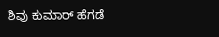ಶಿವು ಕುಮಾರ್ ಹೆಗಡೆ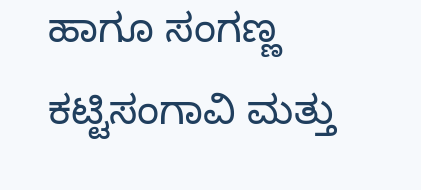ಹಾಗೂ ಸಂಗಣ್ಣ ಕಟ್ಟಿಸಂಗಾವಿ ಮತ್ತು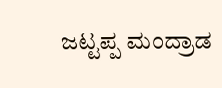ಜಟ್ಟಪ್ಪ ಮಂದ್ರಾಡ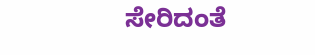ಸೇರಿದಂತೆ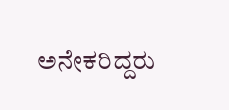ಅನೇಕರಿದ್ದರು